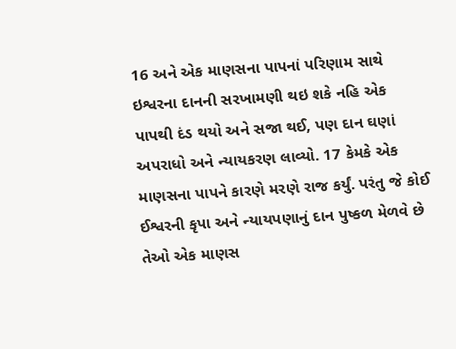16 અને એક માણસના પાપનાં પરિણામ સાથે ઇશ્વરના દાનની સરખામણી થઇ શકે નહિ એક પાપથી દંડ થયો અને સજા થઈ, પણ દાન ઘણાં અપરાધો અને ન્યાયકરણ લાવ્યો. 17 કેમકે એક માણસના પાપને કારણે મરણે રાજ કર્યું. પરંતુ જે કોઈ ઈશ્વરની કૃપા અને ન્યાયપણાનું દાન પુષ્કળ મેળવે છે તેઓ એક માણસ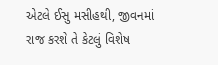એટલે ઈસુ મસીહથી, જીવનમાં રાજ કરશે તે કેટલું વિશેષ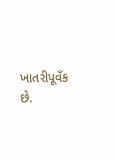ખાતરીપૂવઁક છે.